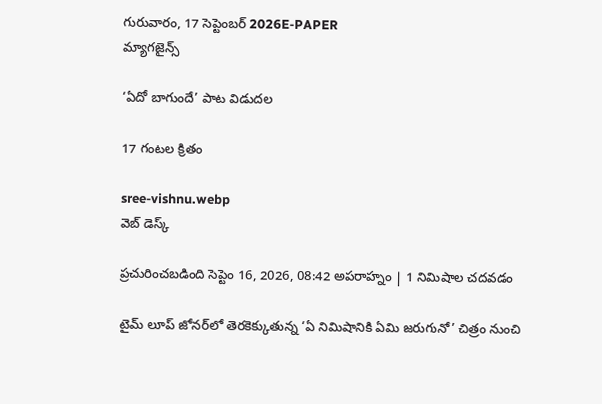గురువారం, 17 సెప్టెంబర్ 2026E-PAPER
మ్యాగజైన్స్

‘ఏదో బాగుందే’ పాట విడుదల

17 గంటల క్రితం

sree-vishnu.webp
వెబ్ డెస్క్

ప్రచురించబడింది సెప్టెం 16, 2026, 08:42 అపరాహ్నం | 1 నిమిషాల చదవడం

టైమ్ లూప్ జోనర్‌లో తెరకెక్కుతున్న ‘ఏ నిమిషానికి ఏమి జరుగునో’ చిత్రం నుంచి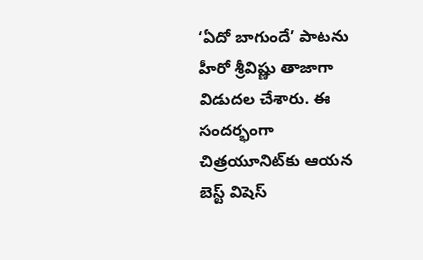‘ఏదో బాగుందే’ పాటను హీరో శ్రీవిష్ణు తాజాగా విడుదల చేశారు. ఈ సందర్భంగా చిత్రయూనిట్‌కు ఆయన బెస్ట్ విషెస్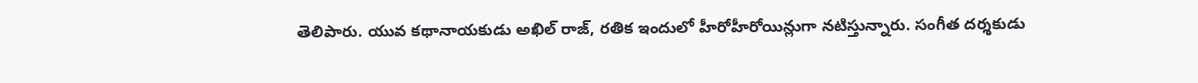తెలిపారు. యువ కథానాయకుడు అఖిల్ రాజ్, రతిక ఇందులో హీరోహీరోయిన్లుగా నటిస్తున్నారు. సంగీత దర్శకుడు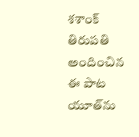శశాంక్ తిరుపతి అందించిన ఈ పాట యూత్‌ను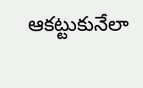ఆకట్టుకునేలా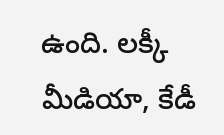ఉంది. లక్కీ మీడియా, కేడీ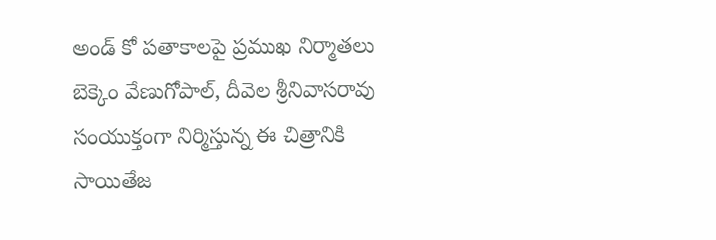అండ్‌ కో పతాకాలపై ప్రముఖ నిర్మాతలు బెక్కెం వేణుగోపాల్, దీవెల శ్రీనివాసరావు సంయుక్తంగా నిర్మిస్తున్న ఈ చిత్రానికి సాయితేజ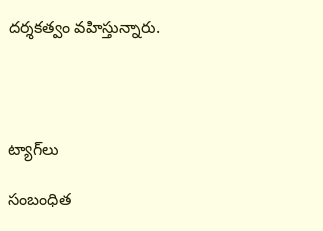దర్శకత్వం వహిస్తున్నారు.




ట్యాగ్‌లు

సంబంధిత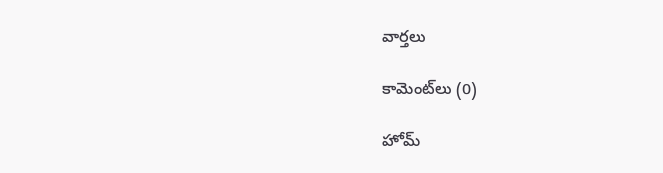వార్తలు

కామెంట్‌లు (0)

హోమ్